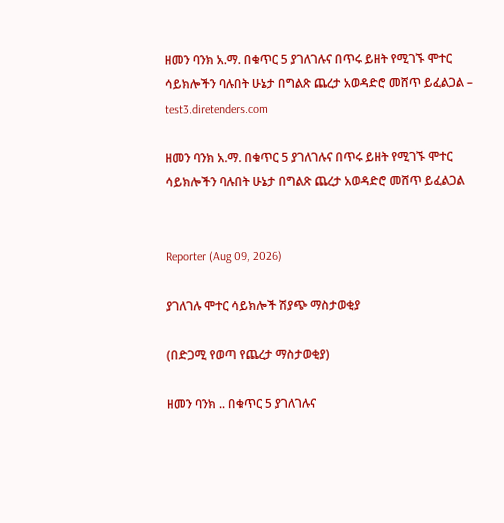ዘመን ባንክ አ.ማ. በቁጥር 5 ያገለገሉና በጥሩ ይዘት የሚገኙ ሞተር ሳይክሎችን ባሉበት ሁኔታ በግልጽ ጨረታ አወዳድሮ መሸጥ ይፈልጋል – test3.diretenders.com

ዘመን ባንክ አ.ማ. በቁጥር 5 ያገለገሉና በጥሩ ይዘት የሚገኙ ሞተር ሳይክሎችን ባሉበት ሁኔታ በግልጽ ጨረታ አወዳድሮ መሸጥ ይፈልጋል


Reporter (Aug 09, 2026)

ያገለገሉ ሞተር ሳይክሎች ሽያጭ ማስታወቂያ

(በድጋሚ የወጣ የጨረታ ማስታወቂያ)

ዘመን ባንክ .. በቁጥር 5 ያገለገሉና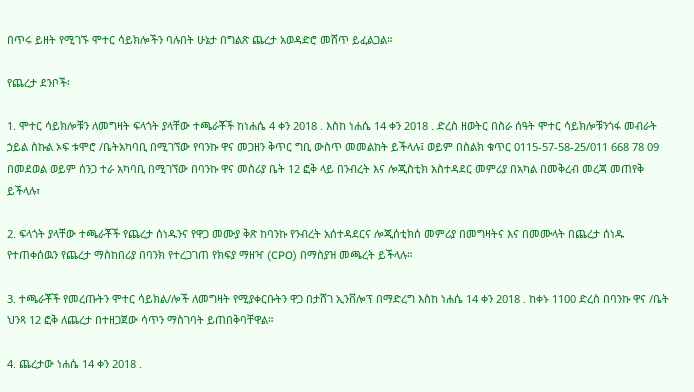በጥሩ ይዘት የሚገኙ ሞተር ሳይክሎችን ባሉበት ሁኔታ በግልጽ ጨረታ አወዳድሮ መሸጥ ይፈልጋል።

የጨረታ ደንቦች፡

1. ሞተር ሳይክሎቹን ለመግዛት ፍላጎት ያላቸው ተጫራቾች ከነሐሴ 4 ቀን 2018 . እስከ ነሐሴ 14 ቀን 2018 . ድረስ ዘወትር በስራ ሰዓት ሞተር ሳይክሎቹንጎፋ መብራት ኃይል ስኩል ኦፍ ቱሞሮ /ቤትአካባቢ በሚገኘው የባንኩ ዋና መጋዘን ቅጥር ግቢ ውስጥ መመልከት ይችላሉ፤ ወይም በስልክ ቁጥር 0115-57-58-25/011 668 78 09 በመደወል ወይም ሰንጋ ተራ አካባቢ በሚገኘው በባንኩ ዋና መስሪያ ቤት 12 ፎቅ ላይ በንብረት እና ሎጂስቲክ አስተዳደር መምሪያ በአካል በመቅረብ መረጃ መጠየቅ ይችላሉ፣

2. ፍላጎት ያላቸው ተጫራቾች የጨረታ ሰነዱንና የዋጋ መሙያ ቅጽ ከባንኩ የንብረት አሰተዳደርና ሎጂሰቲክሰ መምሪያ በመግዛትና እና በመሙላት በጨረታ ሰነዱ የተጠቀሰዉን የጨረታ ማስከበሪያ በባንክ የተረጋገጠ የክፍያ ማዘዣ (CPO) በማስያዝ መጫረት ይችላሉ።

3. ተጫራቾች የመረጡትን ሞተር ሳይክል/ሎች ለመግዛት የሚያቀርቡትን ዋጋ በታሸገ ኢንቨሎፕ በማድረግ እስከ ነሐሴ 14 ቀን 2018 . ከቀኑ 1100 ድረስ በባንኩ ዋና /ቤት ህንጻ 12 ፎቅ ለጨረታ በተዘጋጀው ሳጥን ማስገባት ይጠበቅባቸዋል።

4. ጨረታው ነሐሴ 14 ቀን 2018 .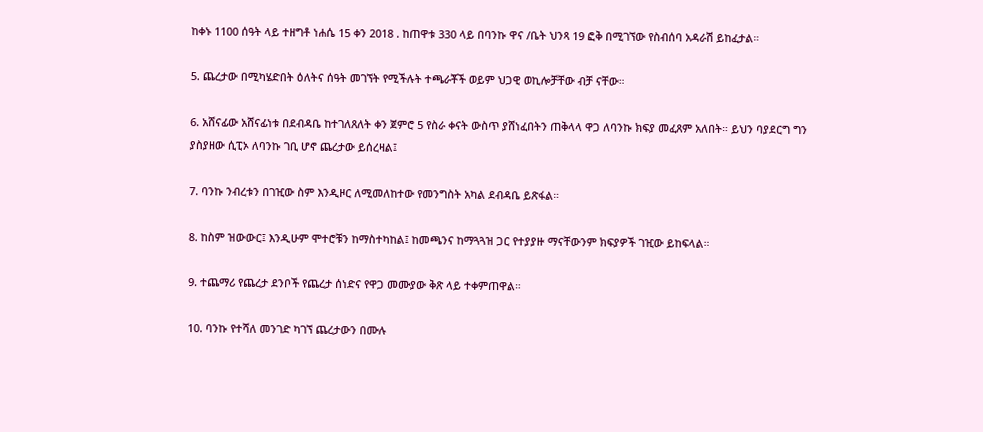ከቀኑ 1100 ሰዓት ላይ ተዘግቶ ነሐሴ 15 ቀን 2018 . ከጠዋቱ 330 ላይ በባንኩ ዋና /ቤት ህንጻ 19 ፎቅ በሚገኘው የስብሰባ አዳራሽ ይከፈታል።

5. ጨረታው በሚካሄድበት ዕለትና ሰዓት መገኘት የሚችሉት ተጫራቾች ወይም ህጋዊ ወኪሎቻቸው ብቻ ናቸው።

6. አሸናፊው አሸናፊነቱ በደብዳቤ ከተገለጸለት ቀን ጀምሮ 5 የስራ ቀናት ውስጥ ያሸነፈበትን ጠቅላላ ዋጋ ለባንኩ ክፍያ መፈጸም አለበት። ይህን ባያደርግ ግን ያስያዘው ሲፒኦ ለባንኩ ገቢ ሆኖ ጨረታው ይሰረዛል፤

7. ባንኩ ንብረቱን በገዢው ስም እንዲዞር ለሚመለከተው የመንግስት አካል ደብዳቤ ይጽፋል።

8. ከስም ዝውውር፤ እንዲሁም ሞተሮቹን ከማስተካከል፤ ከመጫንና ከማጓጓዝ ጋር የተያያዙ ማናቸውንም ክፍያዎች ገዢው ይከፍላል።

9. ተጨማሪ የጨረታ ደንቦች የጨረታ ሰነድና የዋጋ መሙያው ቅጽ ላይ ተቀምጠዋል።

10. ባንኩ የተሻለ መንገድ ካገኘ ጨረታውን በሙሉ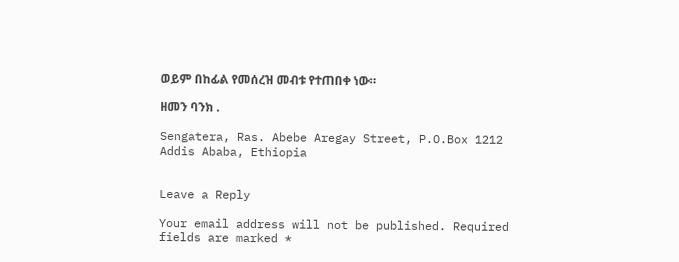ወይም በከፊል የመሰረዝ መብቱ የተጠበቀ ነው።

ዘመን ባንክ .

Sengatera, Ras. Abebe Aregay Street, P.O.Box 1212 Addis Ababa, Ethiopia


Leave a Reply

Your email address will not be published. Required fields are marked *